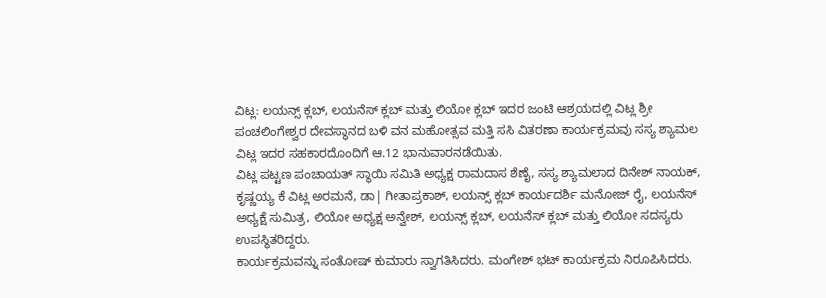ವಿಟ್ಲ: ಲಯನ್ಸ್ ಕ್ಲಬ್, ಲಯನೆಸ್ ಕ್ಲಬ್ ಮತ್ತು ಲಿಯೋ ಕ್ಲಬ್ ಇದರ ಜಂಟಿ ಆಶ್ರಯದಲ್ಲಿ ವಿಟ್ಲ ಶ್ರೀ ಪಂಚಲಿಂಗೇಶ್ವರ ದೇವಸ್ಥಾನದ ಬಳಿ ವನ ಮಹೋತ್ಸವ ಮತ್ತಿ ಸಸಿ ವಿತರಣಾ ಕಾರ್ಯಕ್ರಮವು ಸಸ್ಯ ಶ್ಯಾಮಲ ವಿಟ್ಲ ಇದರ ಸಹಕಾರದೊಂದಿಗೆ ಆ.12 ಭಾನುವಾರನಡೆಯಿತು.
ವಿಟ್ಲ ಪಟ್ಟಣ ಪಂಚಾಯತ್ ಸ್ಥಾಯಿ ಸಮಿತಿ ಅಧ್ಯಕ್ಷ ರಾಮದಾಸ ಶೆಣೈ, ಸಸ್ಯ ಶ್ಯಾಮಲಾದ ದಿನೇಶ್ ನಾಯಕ್, ಕೃಷ್ಣಯ್ಯ ಕೆ ವಿಟ್ಲ ಅರಮನೆ, ಡಾ| ಗೀತಾಪ್ರಕಾಶ್, ಲಯನ್ಸ್ ಕ್ಲಬ್ ಕಾರ್ಯದರ್ಶಿ ಮನೋಜ್ ರೈ, ಲಯನೆಸ್ ಅಧ್ಯಕ್ಷೆ ಸುಮಿತ್ರ, ಲಿಯೋ ಅಧ್ಯಕ್ಷ ಅನ್ವೇಶ್, ಲಯನ್ಸ್ ಕ್ಲಬ್, ಲಯನೆಸ್ ಕ್ಲಬ್ ಮತ್ತು ಲಿಯೋ ಸದಸ್ಯರು ಉಪಸ್ಥಿತರಿದ್ದರು.
ಕಾರ್ಯಕ್ರಮವನ್ನು ಸಂತೋಷ್ ಕುಮಾರು ಸ್ವಾಗತಿಸಿದರು. ಮಂಗೇಶ್ ಭಟ್ ಕಾರ್ಯಕ್ರಮ ನಿರೂಪಿಸಿದರು.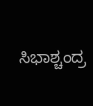ಸಿಭಾಶ್ಚಂದ್ರ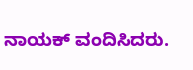ನಾಯಕ್ ವಂದಿಸಿದರು.